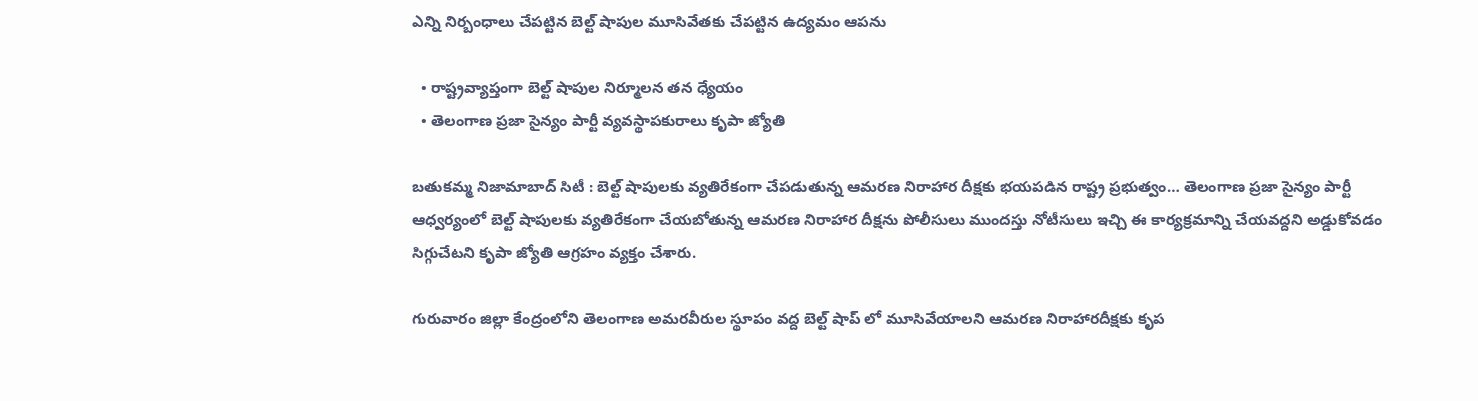ఎన్ని నిర్బంధాలు చేపట్టిన బెల్ట్ షాపుల మూసివేతకు చేపట్టిన ఉద్యమం ఆపను

  • రాష్ట్రవ్యాప్తంగా బెల్ట్ షాపుల నిర్మూలన తన ధ్యేయం
  • తెలంగాణ ప్రజా సైన్యం పార్టీ వ్యవస్థాపకురాలు కృపా జ్యోతి

బతుకమ్మ నిజామాబాద్ సిటీ : బెల్ట్ షాపులకు వ్యతిరేకంగా చేపడుతున్న ఆమరణ నిరాహార దీక్షకు భయపడిన రాష్ట్ర ప్రభుత్వం… తెలంగాణ ప్రజా సైన్యం పార్టీ ఆధ్వర్యంలో బెల్ట్ షాపులకు వ్యతిరేకంగా చేయబోతున్న ఆమరణ నిరాహార దీక్షను పోలీసులు ముందస్తు నోటీసులు ఇచ్చి ఈ కార్యక్రమాన్ని చేయవద్దని అడ్డుకోవడం సిగ్గుచేటని కృపా జ్యోతి ఆగ్రహం వ్యక్తం చేశారు.

గురువారం జిల్లా కేంద్రంలోని తెలంగాణ అమరవీరుల స్థూపం వద్ద బెల్ట్ షాప్ లో మూసివేయాలని ఆమరణ నిరాహారదీక్షకు కృప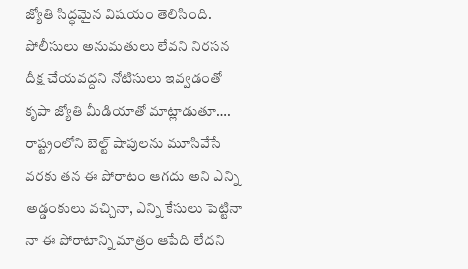జ్యోతి సిద్ధమైన విషయం తెలిసింది. పోలీసులు అనుమతులు లేవని నిరసన దీక్ష చేయవద్దని నోటిసులు ఇవ్వడంతో కృపా జ్యోతి మీడియాతో మాట్లాడుతూ…. రాష్ట్రంలోని బెల్ట్ షాపులను మూసివేసే వరకు తన ఈ పోరాటం ఆగదు అని ఎన్ని అడ్డంకులు వచ్చినా, ఎన్ని కేసులు పెట్టినా నా ఈ పోరాటాన్ని మాత్రం ఆపేది లేదని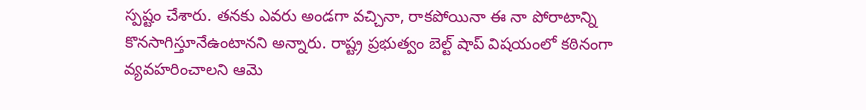స్పష్టం చేశారు. తనకు ఎవరు అండగా వచ్చినా, రాకపోయినా ఈ నా పోరాటాన్ని కొనసాగిస్తూనేఉంటానని అన్నారు. రాష్ట్ర ప్రభుత్వం బెల్ట్ షాప్ విషయంలో కఠినంగా వ్యవహరించాలని ఆమె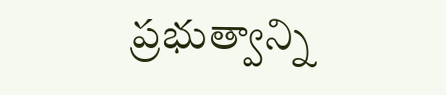ప్రభుత్వాన్ని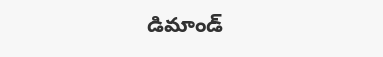డిమాండ్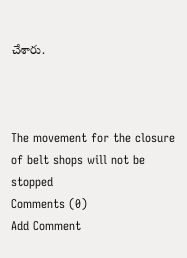చేశారు.



The movement for the closure of belt shops will not be stopped
Comments (0)
Add Comment